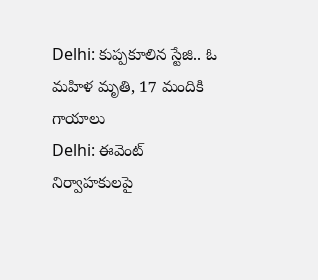Delhi: కుప్పకూలిన స్టేజి.. ఓ మహిళ మృతి, 17 మందికి గాయాలు
Delhi: ఈవెంట్ నిర్వాహకులపై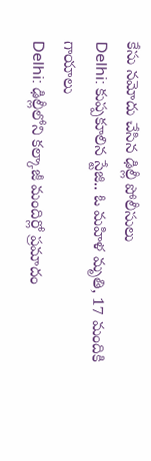కేసు నమోదు చేసిన ఢిల్లీ పోలీసులు
Delhi: కుప్పకూలిన స్టేజి.. ఓ మహిళ మృతి, 17 మందికి గాయాలు
Delhi: ఢిల్లీలోని కల్కాజీ మందిర్లో ప్రమాదం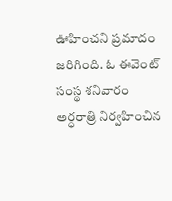ఊహించని ప్రమాదం జరిగింది. ఓ ఈవెంట్ సంస్థ శనివారం అర్ధరాత్రి నిర్వహించిన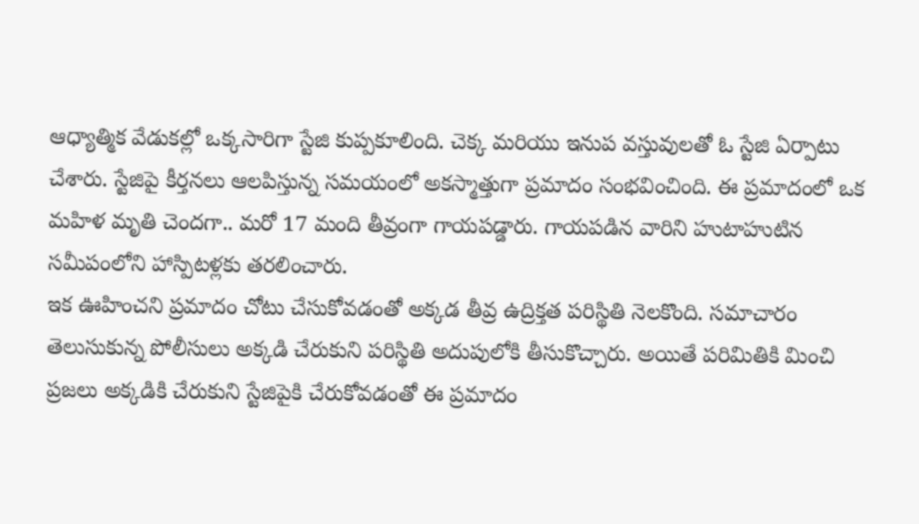ఆధ్యాత్మిక వేడుకల్లో ఒక్కసారిగా స్టేజి కుప్పకూలింది. చెక్క మరియు ఇనుప వస్తువులతో ఓ స్టేజి ఏర్పాటు చేశారు. స్టేజిపై కీర్తనలు ఆలపిస్తున్న సమయంలో అకస్మాత్తుగా ప్రమాదం సంభవించింది. ఈ ప్రమాదంలో ఒక మహిళ మృతి చెందగా.. మరో 17 మంది తీవ్రంగా గాయపడ్డారు. గాయపడిన వారిని హుటాహుటిన సమీపంలోని హాస్పిటళ్లకు తరలించారు.
ఇక ఊహించని ప్రమాదం చోటు చేసుకోవడంతో అక్కడ తీవ్ర ఉద్రిక్తత పరిస్థితి నెలకొంది. సమాచారం తెలుసుకున్న పోలీసులు అక్కడి చేరుకుని పరిస్థితి అదుపులోకి తీసుకొచ్చారు. అయితే పరిమితికి మించి ప్రజలు అక్కడికి చేరుకుని స్టేజిపైకి చేరుకోవడంతో ఈ ప్రమాదం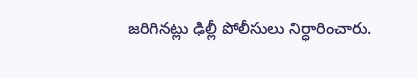జరిగినట్లు ఢిల్లీ పోలీసులు నిర్ధారించారు.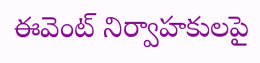ఈవెంట్ నిర్వాహకులపై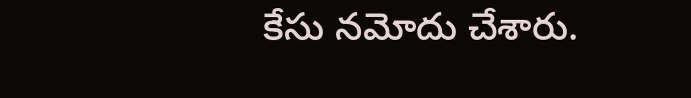కేసు నమోదు చేశారు.